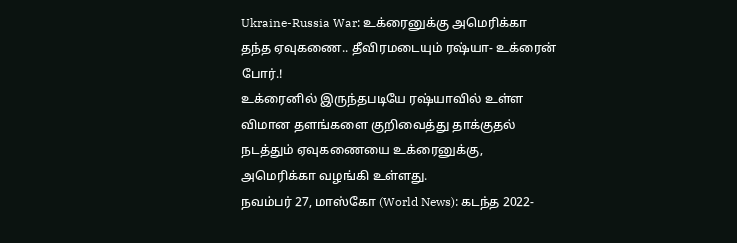Ukraine-Russia War: உக்ரைனுக்கு அமெரிக்கா தந்த ஏவுகணை.. தீவிரமடையும் ரஷ்யா- உக்ரைன் போர்.!
உக்ரைனில் இருந்தபடியே ரஷ்யாவில் உள்ள விமான தளங்களை குறிவைத்து தாக்குதல் நடத்தும் ஏவுகணையை உக்ரைனுக்கு, அமெரிக்கா வழங்கி உள்ளது.
நவம்பர் 27, மாஸ்கோ (World News): கடந்த 2022-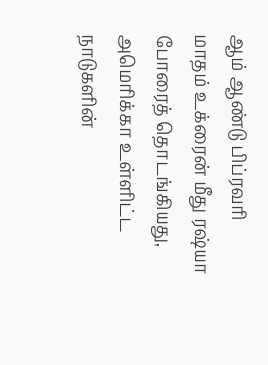ஆம் ஆண்டு பிப்ரவரி மாதம் உக்ரைன் மீது ரஷ்யா போரைத் தொடங்கியது, அமெரிக்கா உள்ளிட்ட நாடுகளின்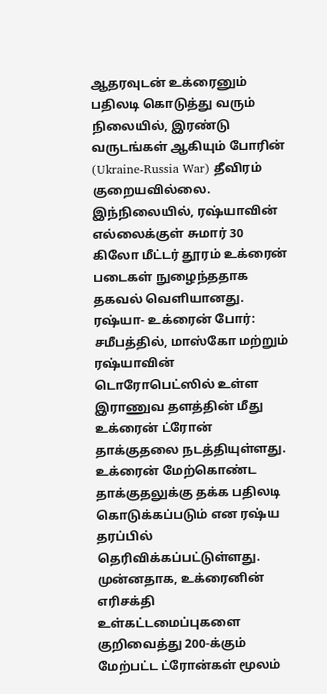ஆதரவுடன் உக்ரைனும் பதிலடி கொடுத்து வரும் நிலையில், இரண்டு வருடங்கள் ஆகியும் போரின் (Ukraine-Russia War) தீவிரம் குறையவில்லை. இந்நிலையில், ரஷ்யாவின் எல்லைக்குள் சுமார் 30 கிலோ மீட்டர் தூரம் உக்ரைன் படைகள் நுழைந்ததாக தகவல் வெளியானது.
ரஷ்யா- உக்ரைன் போர்: சமீபத்தில், மாஸ்கோ மற்றும் ரஷ்யாவின் டொரோபெட்ஸில் உள்ள இராணுவ தளத்தின் மீது உக்ரைன் ட்ரோன் தாக்குதலை நடத்தியுள்ளது. உக்ரைன் மேற்கொண்ட தாக்குதலுக்கு தக்க பதிலடி கொடுக்கப்படும் என ரஷ்ய தரப்பில் தெரிவிக்கப்பட்டுள்ளது. முன்னதாக, உக்ரைனின் எரிசக்தி உள்கட்டமைப்புகளை குறிவைத்து 200-க்கும் மேற்பட்ட ட்ரோன்கள் மூலம்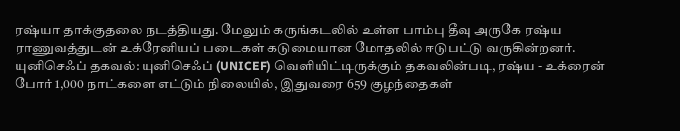ரஷ்யா தாக்குதலை நடத்தியது. மேலும் கருங்கடலில் உள்ள பாம்பு தீவு அருகே ரஷ்ய ராணுவத்துடன் உக்ரேனியப் படைகள் கடுமையான மோதலில் ஈடுபட்டு வருகின்றனர்.
யுனிசெஃப் தகவல்: யுனிசெஃப் (UNICEF) வெளியிட்டிருக்கும் தகவலின்படி, ரஷ்ய - உக்ரைன் போர் 1,000 நாட்களை எட்டும் நிலையில், இதுவரை 659 குழந்தைகள்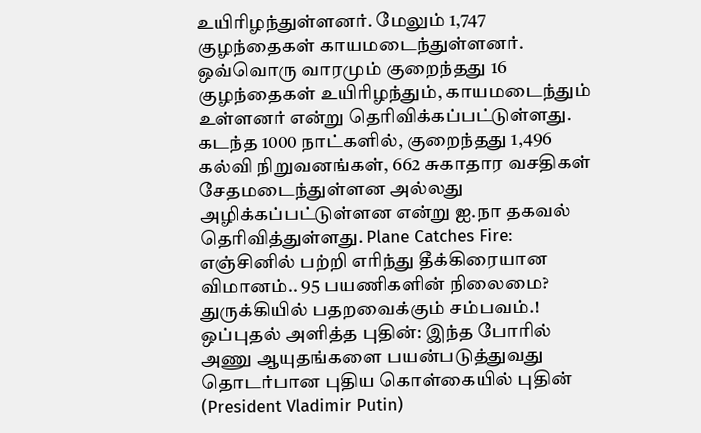உயிரிழந்துள்ளனர். மேலும் 1,747 குழந்தைகள் காயமடைந்துள்ளனர். ஒவ்வொரு வாரமும் குறைந்தது 16 குழந்தைகள் உயிரிழந்தும், காயமடைந்தும் உள்ளனர் என்று தெரிவிக்கப்பட்டுள்ளது. கடந்த 1000 நாட்களில், குறைந்தது 1,496 கல்வி நிறுவனங்கள், 662 சுகாதார வசதிகள் சேதமடைந்துள்ளன அல்லது அழிக்கப்பட்டுள்ளன என்று ஐ.நா தகவல் தெரிவித்துள்ளது. Plane Catches Fire: எஞ்சினில் பற்றி எரிந்து தீக்கிரையான விமானம்.. 95 பயணிகளின் நிலைமை? துருக்கியில் பதறவைக்கும் சம்பவம்.!
ஒப்புதல் அளித்த புதின்: இந்த போரில் அணு ஆயுதங்களை பயன்படுத்துவது தொடர்பான புதிய கொள்கையில் புதின் (President Vladimir Putin)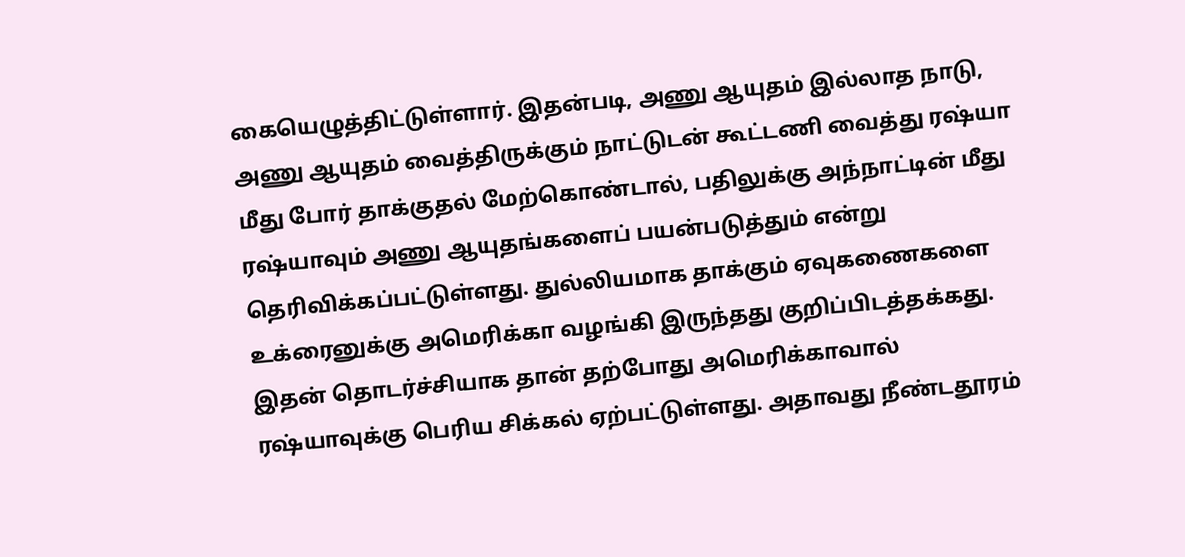கையெழுத்திட்டுள்ளார். இதன்படி, அணு ஆயுதம் இல்லாத நாடு, அணு ஆயுதம் வைத்திருக்கும் நாட்டுடன் கூட்டணி வைத்து ரஷ்யா மீது போர் தாக்குதல் மேற்கொண்டால், பதிலுக்கு அந்நாட்டின் மீது ரஷ்யாவும் அணு ஆயுதங்களைப் பயன்படுத்தும் என்று தெரிவிக்கப்பட்டுள்ளது. துல்லியமாக தாக்கும் ஏவுகணைகளை உக்ரைனுக்கு அமெரிக்கா வழங்கி இருந்தது குறிப்பிடத்தக்கது.
இதன் தொடர்ச்சியாக தான் தற்போது அமெரிக்காவால் ரஷ்யாவுக்கு பெரிய சிக்கல் ஏற்பட்டுள்ளது. அதாவது நீண்டதூரம்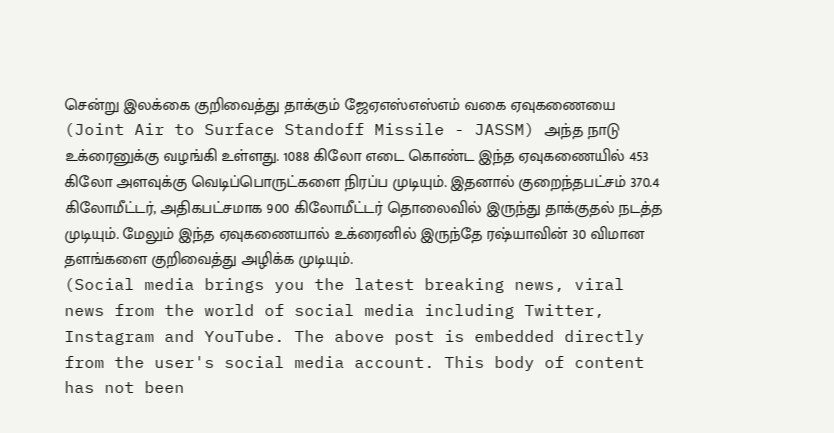சென்று இலக்கை குறிவைத்து தாக்கும் ஜேஏஎஸ்எஸ்எம் வகை ஏவுகணையை (Joint Air to Surface Standoff Missile - JASSM) அந்த நாடு உக்ரைனுக்கு வழங்கி உள்ளது. 1088 கிலோ எடை கொண்ட இந்த ஏவுகணையில் 453 கிலோ அளவுக்கு வெடிப்பொருட்களை நிரப்ப முடியும். இதனால் குறைந்தபட்சம் 370.4 கிலோமீட்டர், அதிகபட்சமாக 900 கிலோமீட்டர் தொலைவில் இருந்து தாக்குதல் நடத்த முடியும். மேலும் இந்த ஏவுகணையால் உக்ரைனில் இருந்தே ரஷ்யாவின் 30 விமான தளங்களை குறிவைத்து அழிக்க முடியும்.
(Social media brings you the latest breaking news, viral news from the world of social media including Twitter, Instagram and YouTube. The above post is embedded directly from the user's social media account. This body of content has not been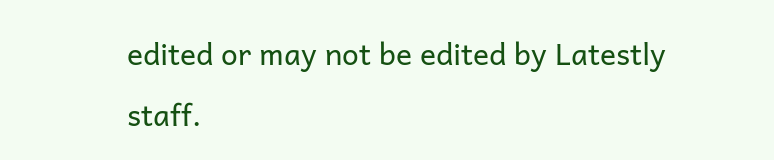edited or may not be edited by Latestly staff.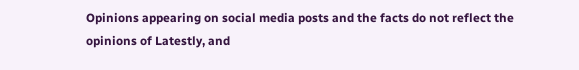Opinions appearing on social media posts and the facts do not reflect the opinions of Latestly, and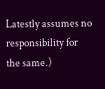Latestly assumes no responsibility for the same.)